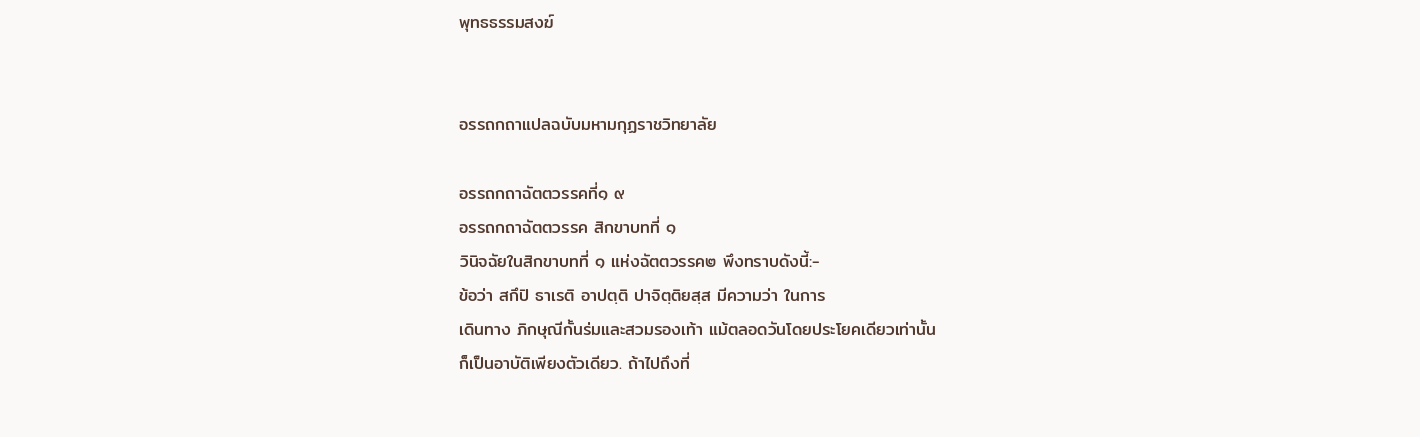พุทธธรรมสงฆ์


อรรถกถาแปลฉบับมหามกุฏราชวิทยาลัย

อรรถกถาฉัตตวรรคที่๑ ๙
อรรถกถาฉัตตวรรค สิกขาบทที่ ๑
วินิจฉัยในสิกขาบทที่ ๑ แห่งฉัตตวรรค๒ พึงทราบดังนี้:-
ข้อว่า สกึปิ ธาเรติ อาปตฺติ ปาจิตฺติยสฺส มีความว่า ในการ
เดินทาง ภิกษุณีกั้นร่มและสวมรองเท้า แม้ตลอดวันโดยประโยคเดียวเท่านั้น
ก็เป็นอาบัติเพียงตัวเดียว. ถ้าไปถึงที่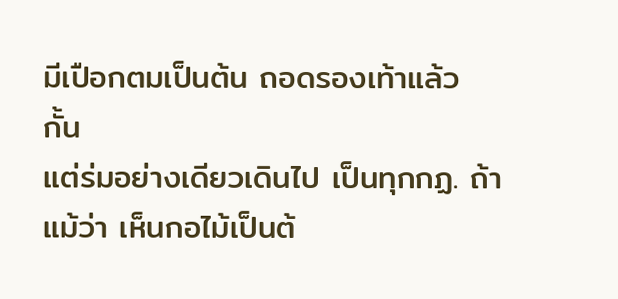มีเปือกตมเป็นต้น ถอดรองเท้าแล้ว กั้น
แต่ร่มอย่างเดียวเดินไป เป็นทุกกฏ. ถ้าแม้ว่า เห็นกอไม้เป็นต้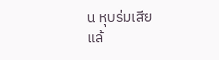น หุบร่มเสีย
แล้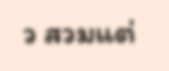ว สวมแต่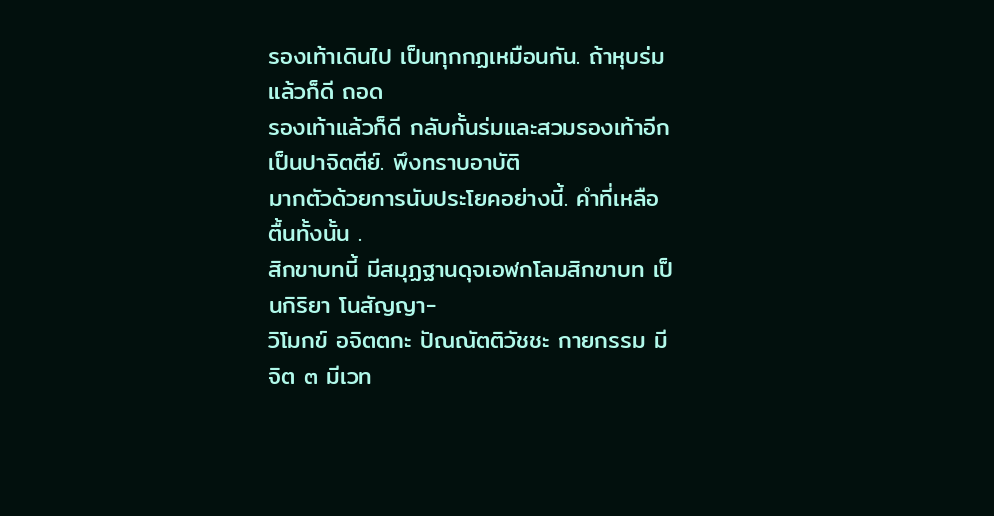รองเท้าเดินไป เป็นทุกกฏเหมือนกัน. ถ้าหุบร่มแล้วก็ดี ถอด
รองเท้าแล้วก็ดี กลับกั้นร่มและสวมรองเท้าอีกเป็นปาจิตตีย์. พึงทราบอาบัติ
มากตัวด้วยการนับประโยคอย่างนี้. คำที่เหลือ ตื้นทั้งนั้น .
สิกขาบทนี้ มีสมุฏฐานดุจเอฬกโลมสิกขาบท เป็นกิริยา โนสัญญา-
วิโมกข์ อจิตตกะ ปัณณัตติวัชชะ กายกรรม มีจิต ๓ มีเวท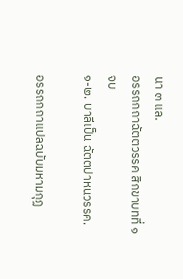นา ๓ แล.
อรรถกถาฉัตตวรรค สิกขาบทที่ ๑ จบ
๑-๒. บาลีเป็น ฉัตตปาหนวรรค.

อรรถกถาแปลฉบับมหามกุฏ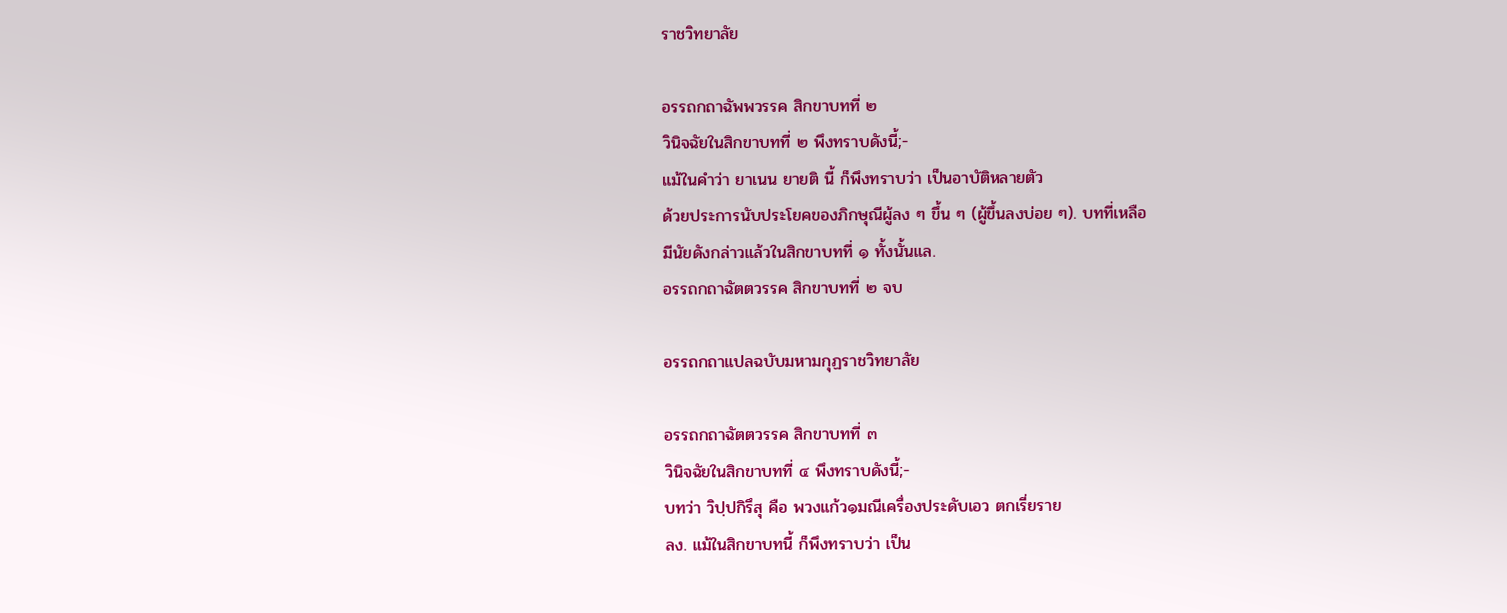ราชวิทยาลัย

อรรถกถาฉัพพวรรค สิกขาบทที่ ๒
วินิจฉัยในสิกขาบทที่ ๒ พึงทราบดังนี้;-
แม้ในคำว่า ยาเนน ยายติ นี้ ก็พึงทราบว่า เป็นอาบัติหลายตัว
ด้วยประการนับประโยคของภิกษุณีผู้ลง ๆ ขึ้น ๆ (ผู้ขึ้นลงบ่อย ๆ). บทที่เหลือ
มีนัยดังกล่าวแล้วในสิกขาบทที่ ๑ ทั้งนั้นแล.
อรรถกถาฉัตตวรรค สิกขาบทที่ ๒ จบ

อรรถกถาแปลฉบับมหามกุฏราชวิทยาลัย

อรรถกถาฉัตตวรรค สิกขาบทที่ ๓
วินิจฉัยในสิกขาบทที่ ๔ พึงทราบดังนี้;-
บทว่า วิปฺปกิรึสุ คือ พวงแก้ว๑มณีเครื่องประดับเอว ตกเรี่ยราย
ลง. แม้ในสิกขาบทนี้ ก็พึงทราบว่า เป็น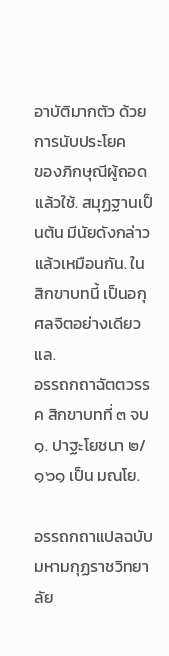อาบัติมากตัว ด้วยการนับประโยค
ของภิกษุณีผู้ถอดแล้วใช้. สมุฏฐานเป็นต้น มีนัยดังกล่าวแล้วเหมือนกัน. ใน
สิกขาบทนี้ เป็นอกุศลจิตอย่างเดียว แล.
อรรถกถาฉัตตวรรค สิกขาบทที่ ๓ จบ
๑. ปาฐะโยชนา ๒/๑๖๑ เป็น มณโย.

อรรถกถาแปลฉบับมหามกุฏราชวิทยาลัย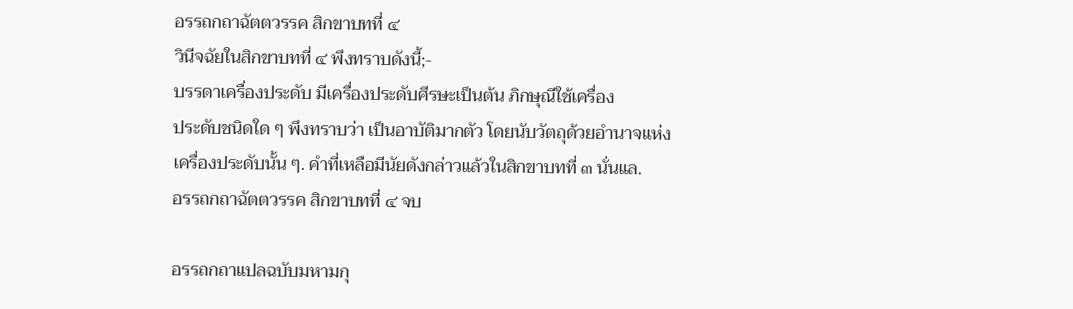อรรถกถาฉัตตวรรค สิกขาบทที่ ๔
วินีจฉัยในสิกขาบทที่ ๔ พึงทราบดังนี้;-
บรรดาเครื่องประดับ มีเครื่องประดับศีรษะเป็นต้น ภิกษุณีใช้เครื่อง
ประดับชนิดใด ๆ พึงทราบว่า เป็นอาบัติมากตัว โดยนับวัตถุด้วยอำนาจแห่ง
เครื่องประดับนั้น ๆ. คำที่เหลือมีนัยดังกล่าวแล้วในสิกขาบทที่ ๓ นั่นแล.
อรรถกถาฉัตตวรรค สิกขาบทที่ ๔ จบ

อรรถกถาแปลฉบับมหามกุ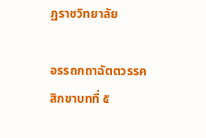ฏราชวิทยาลัย

อรรถกถาฉัตตวรรค สิกขาบทที่ ๕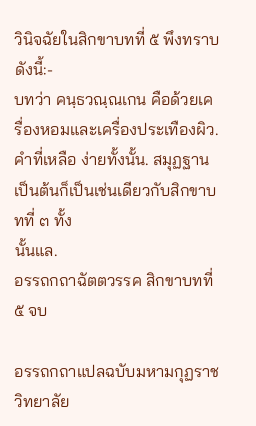วินิจฉัยในสิกขาบทที่ ๕ พึงทราบดังนี้:-
บทว่า คนฺธวณฺณเกน คือด้วยเครื่องหอมและเครื่องประเทืองผิว.
คำที่เหลือ ง่ายทั้งนั้น. สมุฏฐานเป็นต้นก็เป็นเช่นเดียวกับสิกขาบทที่ ๓ ทั้ง
นั้นแล.
อรรถกถาฉัตตวรรค สิกขาบทที่ ๕ จบ

อรรถกถาแปลฉบับมหามกุฏราชวิทยาลัย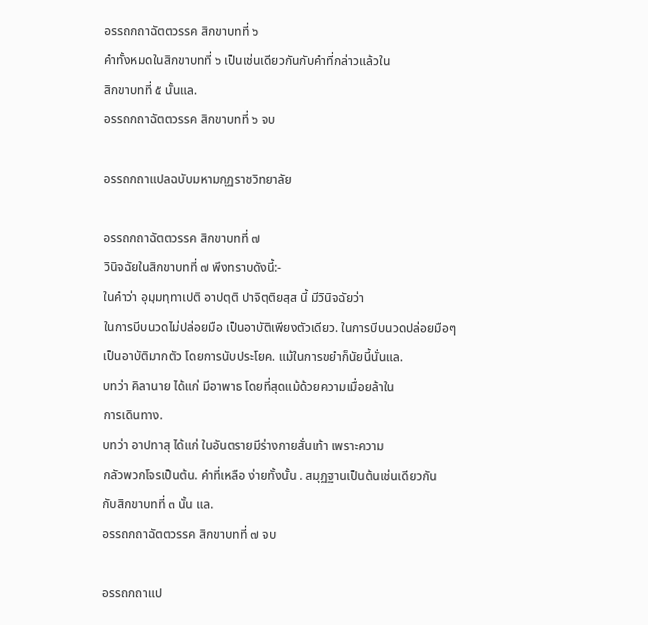อรรถกถาฉัตตวรรค สิกขาบทที่ ๖
คำทั้งหมดในสิกขาบทที่ ๖ เป็นเช่นเดียวกันกับคำที่กล่าวแล้วใน
สิกขาบทที่ ๕ นั้นแล.
อรรถกถาฉัตตวรรค สิกขาบทที่ ๖ จบ

อรรถกถาแปลฉบับมหามกุฏราชวิทยาลัย

อรรถกถาฉัตตวรรค สิกขาบทที่ ๗
วินิจฉัยในสิกขาบทที่ ๗ พึงทราบดังนี้:-
ในคำว่า อุมฺมทฺทาเปติ อาปตฺติ ปาจิตฺติยสฺส นี้ มีวินิจฉัยว่า
ในการบีบนวดไม่ปล่อยมือ เป็นอาบัติเพียงตัวเดียว. ในการบีบนวดปล่อยมือๆ
เป็นอาบัติมากตัว โดยการนับประโยค. แม้ในการขยำก็นัยนี้นั่นแล.
บทว่า คิลานาย ได้แก่ มีอาพาธ โดยที่สุดแม้ด้วยความเมื่อยล้าใน
การเดินทาง.
บทว่า อาปทาสุ ได้แก่ ในอันตรายมีร่างกายสั่นเท้า เพราะความ
กลัวพวกโจรเป็นต้น. คำที่เหลือ ง่ายทั้งนั้น . สมุฏฐานเป็นต้นเช่นเดียวกัน
กับสิกขาบทที่ ๓ นั้น แล.
อรรถกถาฉัตตวรรค สิกขาบทที่ ๗ จบ

อรรถกถาแป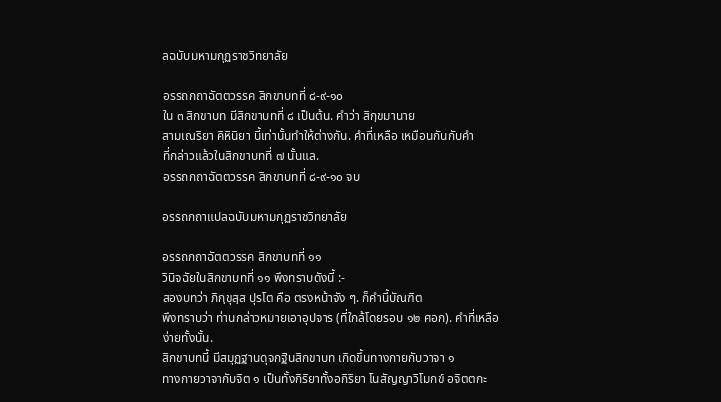ลฉบับมหามกุฏราชวิทยาลัย

อรรถกถาฉัตตวรรค สิกขาบทที่ ๘-๙-๑๐
ใน ๓ สิกขาบท มีสิกขาบทที่ ๘ เป็นต้น. คำว่า สิกฺขมานาย
สามเณริยา คิหินิยา นี้เท่านั้นทำให้ต่างกัน. คำที่เหลือ เหมือนกันกับคำ
ที่กล่าวแล้วในสิกขาบทที่ ๗ นั้นแล.
อรรถกถาฉัตตวรรค สิกขาบทที่ ๘-๙-๑๐ จบ

อรรถกถาแปลฉบับมหามกุฏราชวิทยาลัย

อรรถกถาฉัตตวรรค สิกขาบทที่ ๑๑
วินิจฉัยในสิกขาบทที่ ๑๑ พึงทราบดังนี้ :-
สองบทว่า ภิกฺขุสฺส ปุรโต คือ ตรงหน้าจัง ๆ. ก็คำนี้บัณฑิต
พึงทราบว่า ท่านกล่าวหมายเอาอุปจาร (ที่ใกล้โดยรอบ ๑๒ ศอก). คำที่เหลือ
ง่ายทั้งนั้น.
สิกขาบทนี้ มีสมุฏฐานดุจกฐินสิกขาบท เกิดขึ้นทางกายกับวาจา ๑
ทางกายวาจากับจิต ๑ เป็นทั้งกิริยาทั้งอกิริยา โนสัญญาวิโมกข์ อจิตตกะ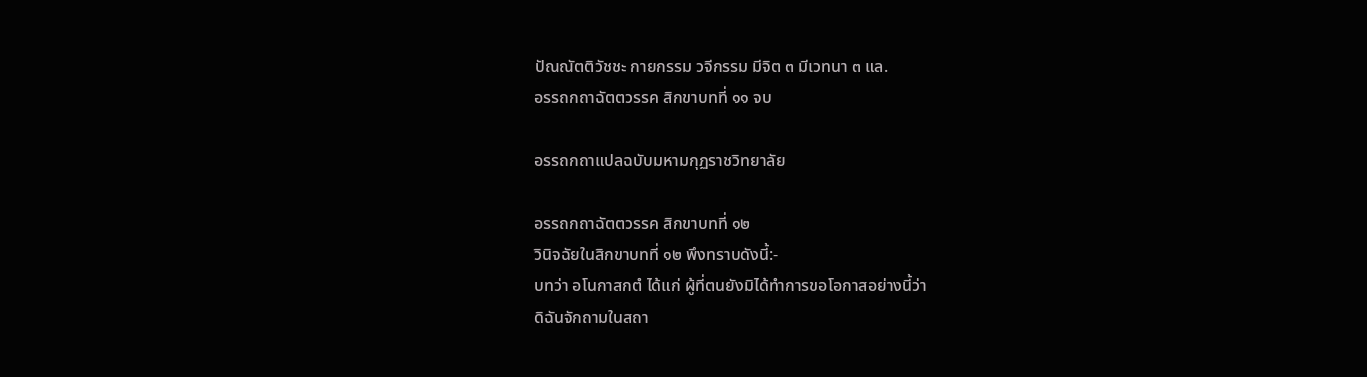ปัณณัตติวัชชะ กายกรรม วจีกรรม มีจิต ๓ มีเวทนา ๓ แล.
อรรถกถาฉัตตวรรค สิกขาบทที่ ๑๑ จบ

อรรถกถาแปลฉบับมหามกุฏราชวิทยาลัย

อรรถกถาฉัตตวรรค สิกขาบทที่ ๑๒
วินิจฉัยในสิกขาบทที่ ๑๒ พึงทราบดังนี้:-
บทว่า อโนกาสกตํ ได้แก่ ผู้ที่ตนยังมิได้ทำการขอโอกาสอย่างนี้ว่า
ดิฉันจักถามในสถา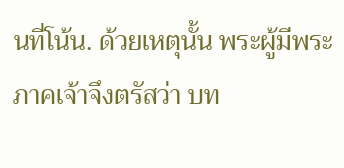นที่โน้น. ด้วยเหตุนั้น พระผู้มีพระภาคเจ้าจึงตรัสว่า บท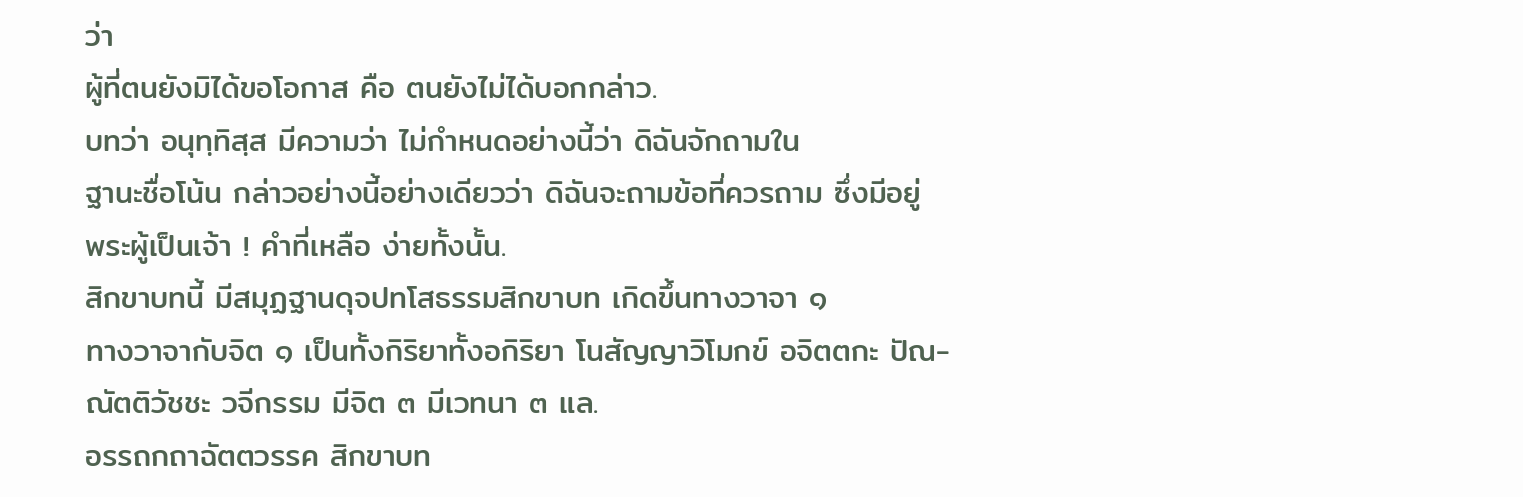ว่า
ผู้ที่ตนยังมิได้ขอโอกาส คือ ตนยังไม่ได้บอกกล่าว.
บทว่า อนุทฺทิสฺส มีความว่า ไม่กำหนดอย่างนี้ว่า ดิฉันจักถามใน
ฐานะชื่อโน้น กล่าวอย่างนี้อย่างเดียวว่า ดิฉันจะถามข้อที่ควรถาม ซึ่งมีอยู่
พระผู้เป็นเจ้า ! คำที่เหลือ ง่ายทั้งนั้น.
สิกขาบทนี้ มีสมุฏฐานดุจปทโสธรรมสิกขาบท เกิดขึ้นทางวาจา ๑
ทางวาจากับจิต ๑ เป็นทั้งกิริยาทั้งอกิริยา โนสัญญาวิโมกข์ อจิตตกะ ปัณ-
ณัตติวัชชะ วจีกรรม มีจิต ๓ มีเวทนา ๓ แล.
อรรถกถาฉัตตวรรค สิกขาบท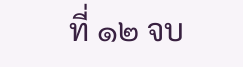ที่ ๑๒ จบ